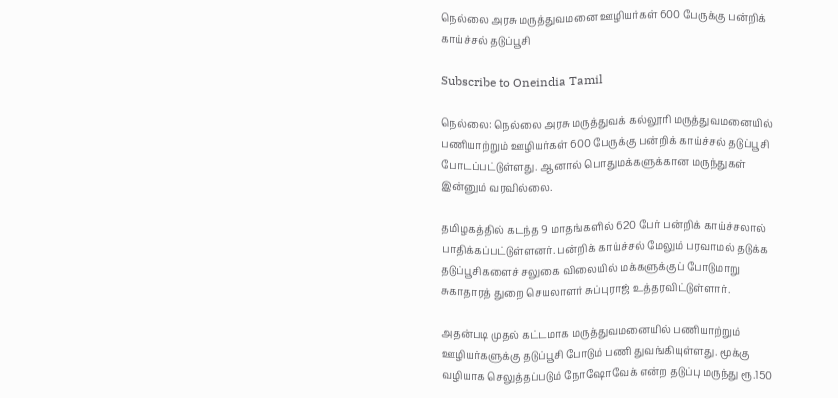நெல்லை அரசு மருத்துவமனை ஊழியர்கள் 600 பேருக்கு பன்றிக் காய்ச்சல் தடுப்பூசி

Subscribe to Oneindia Tamil

நெல்லை: நெல்லை அரசு மருத்துவக் கல்லூரி மருத்துவமனையில் பணியாற்றும் ஊழியர்கள் 600 பேருக்கு பன்றிக் காய்ச்சல் தடுப்பூசி போடப்பட்டுள்ளது. ஆனால் பொதுமக்களுக்கான மருந்துகள் இன்னும் வரவில்லை.

தமிழகத்தில் கடந்த 9 மாதங்களில் 620 பேர் பன்றிக் காய்ச்சலால் பாதிக்கப்பட்டுள்ளனர். பன்றிக் காய்ச்சல் மேலும் பரவாமல் தடுக்க தடுப்பூசிகளைச் சலுகை விலையில் மக்களுக்குப் போடுமாறு சுகாதாரத் துறை செயலாளர் சுப்புராஜ் உத்தரவிட்டுள்ளார்.

அதன்படி முதல் கட்டமாக மருத்துவமனையில் பணியாற்றும் ஊழியர்களுக்கு தடுப்பூசி போடும் பணி துவங்கியுள்ளது. மூக்கு வழியாக செலுத்தப்படும் நோஷோவேக் என்ற தடுப்பு மருந்து ரூ.150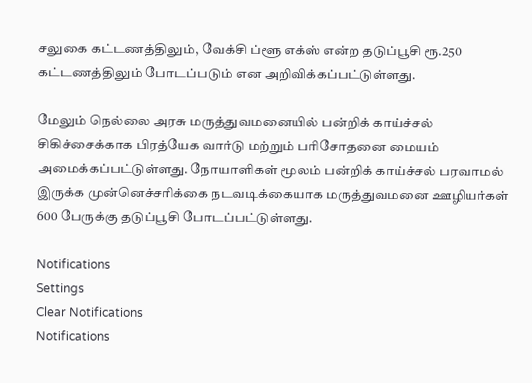சலுகை கட்டணத்திலும், வேக்சி ப்ளூ எக்ஸ் என்ற தடுப்பூசி ரூ.250 கட்டணத்திலும் போடப்படும் என அறிவிக்கப்பட்டுள்ளது.

மேலும் நெல்லை அரசு மருத்துவமனையில் பன்றிக் காய்ச்சல் சிகிச்சைக்காக பிரத்யேக வார்டு மற்றும் பரிசோதனை மையம் அமைக்கப்பட்டுள்ளது. நோயாளிகள் மூலம் பன்றிக் காய்ச்சல் பரவாமல் இருக்க முன்னெச்சரிக்கை நடவடிக்கையாக மருத்துவமனை ஊழியர்கள் 600 பேருக்கு தடுப்பூசி போடப்பட்டுள்ளது.

Notifications
Settings
Clear Notifications
Notifications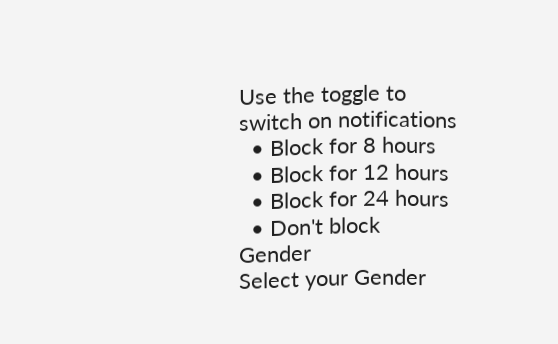Use the toggle to switch on notifications
  • Block for 8 hours
  • Block for 12 hours
  • Block for 24 hours
  • Don't block
Gender
Select your Gender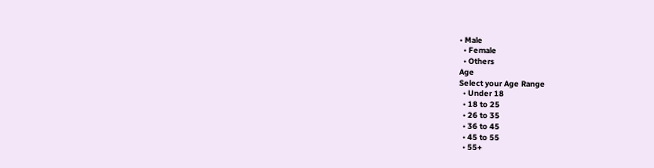• Male
  • Female
  • Others
Age
Select your Age Range
  • Under 18
  • 18 to 25
  • 26 to 35
  • 36 to 45
  • 45 to 55
  • 55+